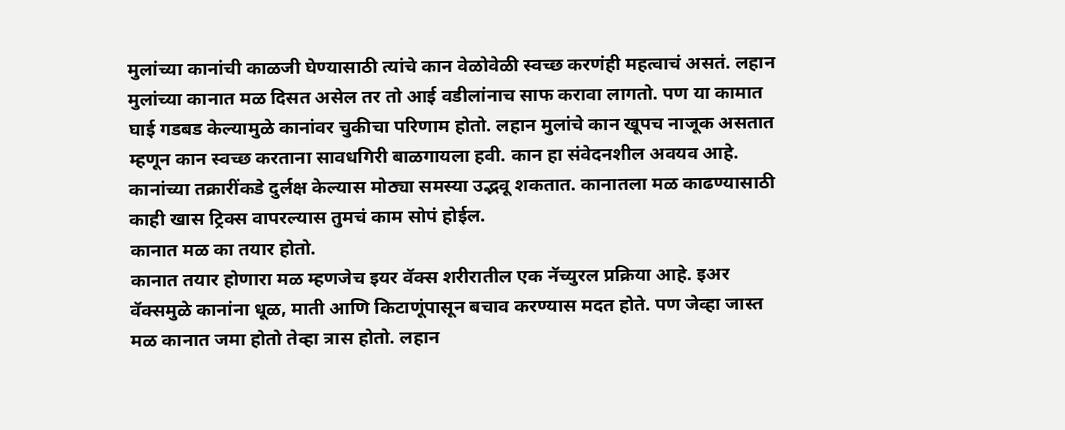मुलांच्या कानांची काळजी घेण्यासाठी त्यांचे कान वेळोवेळी स्वच्छ करणंही महत्वाचं असतं. लहान मुलांच्या कानात मळ दिसत असेल तर तो आई वडीलांनाच साफ करावा लागतो. पण या कामात घाई गडबड केल्यामुळे कानांवर चुकीचा परिणाम होतो. लहान मुलांचे कान खूपच नाजूक असतात म्हणून कान स्वच्छ करताना सावधगिरी बाळगायला हवी. कान हा संवेदनशील अवयव आहे. कानांच्या तक्रारींकडे दुर्लक्ष केल्यास मोठ्या समस्या उद्भवू शकतात. कानातला मळ काढण्यासाठी काही खास ट्रिक्स वापरल्यास तुमचं काम सोपं होईल.
कानात मळ का तयार होतो.
कानात तयार होणारा मळ म्हणजेच इयर वॅक्स शरीरातील एक नॅच्युरल प्रक्रिया आहे. इअर वॅक्समुळे कानांना धूळ, माती आणि किटाणूंपासून बचाव करण्यास मदत होते. पण जेव्हा जास्त मळ कानात जमा होतो तेव्हा त्रास होतो. लहान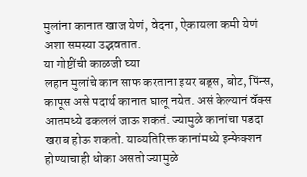मुलांना कानात खाज येणं, वेदना, ऐकायला कमी येणं अशा समस्या उद्भवतात.
या गोष्टींची काळजी घ्या
लहान मुलांचे कान साफ करताना इयर बड्स, बोट, पिंन्स, कापूस असे पदार्थ कानात घालू नयेत. असं केल्यानं वॅक्स आतमध्ये ढकललं जाऊ शकतं. ज्यामुळे कानांचा पडदा खराब होऊ शकतो. याव्यतिरिक्त कानांमध्ये इन्फेक्शन होण्याचाही धोका असतो ज्यामुळे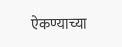ऐकण्याच्या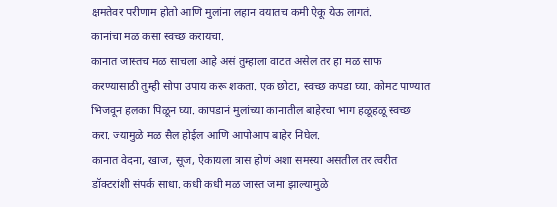क्षमतेवर परीणाम होतो आणि मुलांना लहान वयातच कमी ऐकू येऊ लागतं.
कानांचा मळ कसा स्वच्छ करायचा.
कानात जास्तच मळ साचला आहे असं तुम्हाला वाटत असेल तर हा मळ साफ करण्यासाठी तुम्ही सोपा उपाय करू शकता. एक छोटा, स्वच्छ कपडा घ्या. कोमट पाण्यात भिजवून हलका पिळून घ्या. कापडानं मुलांच्या कानातील बाहेरचा भाग हळूहळू स्वच्छ करा. ज्यामुळे मळ सैल होईल आणि आपोआप बाहेर निघेल.
कानात वेदना, खाज, सूज, ऐकायला त्रास होणं अशा समस्या असतील तर त्वरीत डॉक्टरांशी संपर्क साधा. कधी कधी मळ जास्त जमा झाल्यामुळे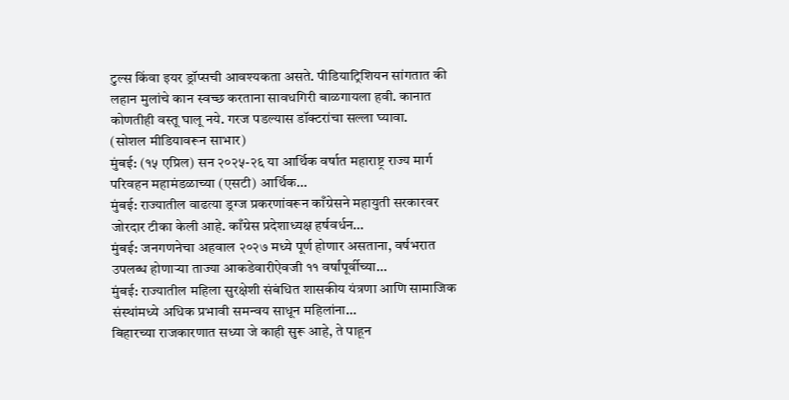टुल्स किंवा इयर ड्रॉप्सची आवश्यकता असते. पीडियाट्रिशियन सांगतात की लहान मुलांचे कान स्वच्छ करताना सावधगिरी बाळगायला हवी. कानात कोणतीही वस्तू घालू नये. गरज पडल्यास डॉक्टरांचा सल्ला घ्यावा.
(सोशल मीडियावरून साभार)
मुंबई: (१५ एप्रिल) सन २०२५-२६ या आर्थिक वर्षात महाराष्ट्र राज्य मार्ग परिवहन महामंडळाच्या (एसटी) आर्थिक…
मुंबई: राज्यातील वाढत्या ड्रग्ज प्रकरणांवरून काँग्रेसने महायुती सरकारवर जोरदार टीका केली आहे. काँग्रेस प्रदेशाध्यक्ष हर्षवर्धन…
मुंबई: जनगणनेचा अहवाल २०२७ मध्ये पूर्ण होणार असताना, वर्षभरात उपलब्ध होणाऱ्या ताज्या आकडेवारीऐवजी ११ वर्षांपूर्वीच्या…
मुंबई: राज्यातील महिला सुरक्षेशी संबंधित शासकीय यंत्रणा आणि सामाजिक संस्थांमध्ये अधिक प्रभावी समन्वय साधून महिलांना…
बिहारच्या राजकारणात सध्या जे काही सुरू आहे, ते पाहून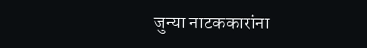जुन्या नाटककारांना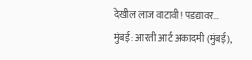देखील लाज वाटावी! पडद्यावर…
मुंबई: आरती आर्ट अकादमी (मुंबई),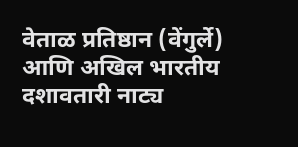वेताळ प्रतिष्ठान (वेंगुर्ले) आणि अखिल भारतीय दशावतारी नाट्य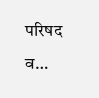परिषद व…